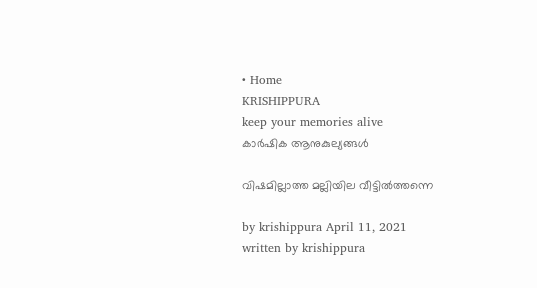• Home
KRISHIPPURA
keep your memories alive
കാർഷിക ആനുകുല്യങ്ങൾ

വിഷമില്ലാത്ത മല്ലിയില വീട്ടില്‍ത്തന്നെ

by krishippura April 11, 2021
written by krishippura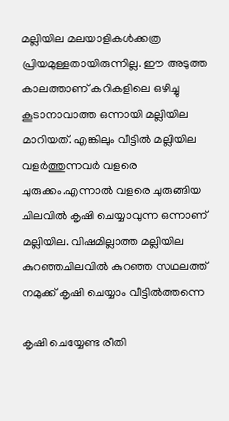മല്ലിയില മലയാളികള്‍ക്കത്ര പ്രിയമുള്ളതായിരുന്നില്ല. ഈ അടുത്ത കാലത്താണ് കറികളിലെ ഒഴിച്ചു കൂടാനാവാത്ത ഒന്നായി മല്ലിയില മാറിയത്. എങ്കിലും വീട്ടില്‍ മല്ലിയില വളര്‍ത്തുന്നവര്‍ വളരെ ചുരുക്കം.എന്നാല്‍ വളരെ ചുരുങ്ങിയ ചിലവില്‍ കൃഷി ചെയ്യാവുന്ന ഒന്നാണ് മല്ലിയില. വിഷമില്ലാത്ത മല്ലിയില കുറഞ്ഞചിലവില്‍ കുറഞ്ഞ സഥലത്ത് നമുക്ക് കൃഷി ചെയ്യാം വീട്ടില്‍ത്തന്നെ

കൃഷി ചെയ്യേണ്ട രീതി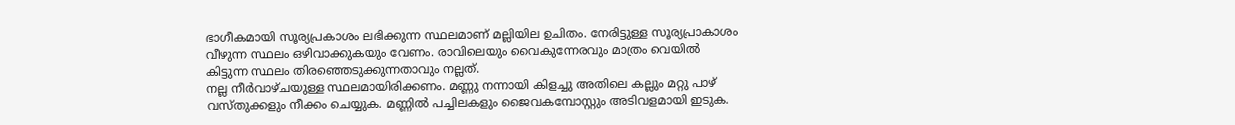ഭാഗീകമായി സൂര്യപ്രകാശം ലഭിക്കുന്ന സ്ഥലമാണ് മല്ലിയില ഉചിതം. നേരിട്ടുള്ള സൂര്യപ്രാകാശം വീഴുന്ന സ്ഥലം ഒഴിവാക്കുകയും വേണം. രാവിലെയും വൈകുന്നേരവും മാത്രം വെയില്‍ കിട്ടുന്ന സ്ഥലം തിരഞ്ഞെടുക്കുന്നതാവും നല്ലത്.
നല്ല നീര്‍വാഴ്ചയുള്ള സ്ഥലമായിരിക്കണം. മണ്ണു നന്നായി കിളച്ചു അതിലെ കല്ലും മറ്റു പാഴ് വസ്തുക്കളും നീക്കം ചെയ്യുക. മണ്ണില്‍ പച്ചിലകളും ജൈവകമ്പോസ്റ്റും അടിവളമായി ഇടുക.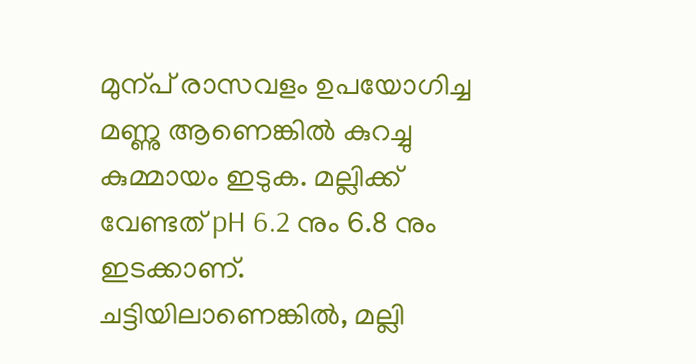മുന്പ് രാസവളം ഉപയോഗിച്ച മണ്ണു ആണെങ്കില്‍ കുറച്ചു കുമ്മായം ഇടുക. മല്ലിക്ക് വേണ്ടത് pH 6.2 നും 6.8 നും ഇടക്കാണ്.
ചട്ടിയിലാണെങ്കില്‍, മല്ലി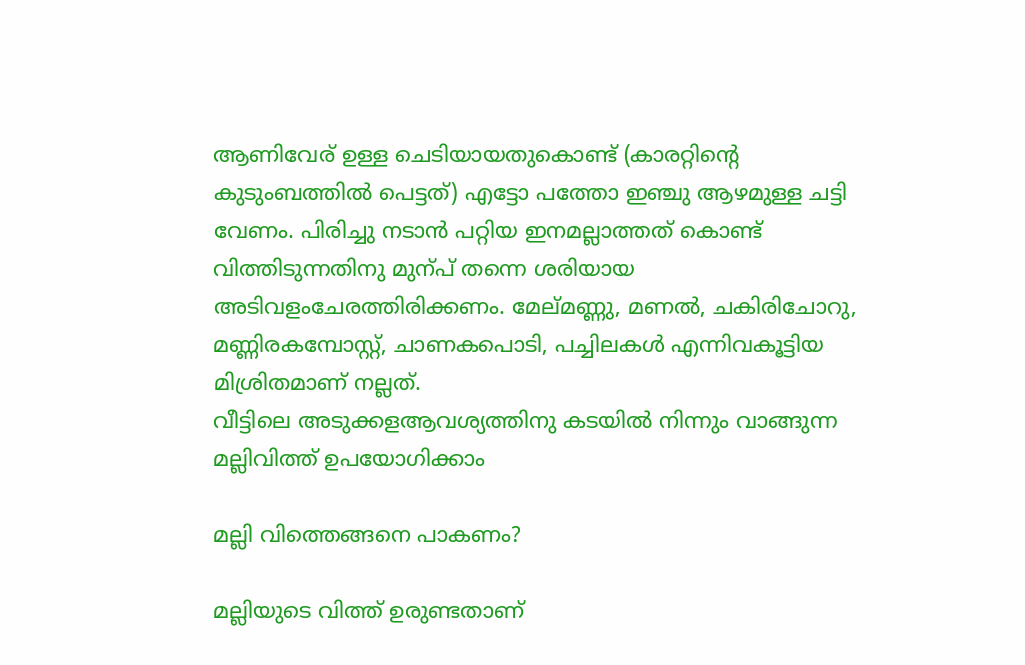ആണിവേര് ഉള്ള ചെടിയായതുകൊണ്ട് (കാരറ്റിന്റെ കുടുംബത്തില്‍ പെട്ടത്) എട്ടോ പത്തോ ഇഞ്ചു ആഴമുള്ള ചട്ടി വേണം. പിരിച്ചു നടാന്‍ പറ്റിയ ഇനമല്ലാത്തത് കൊണ്ട് വിത്തിടുന്നതിനു മുന്പ് തന്നെ ശരിയായ അടിവളംചേരത്തിരിക്കണം. മേല്മണ്ണു, മണല്‍, ചകിരിചോറു, മണ്ണിരകമ്പോസ്റ്റ്, ചാണകപൊടി, പച്ചിലകള്‍ എന്നിവകൂട്ടിയ മിശ്രിതമാണ് നല്ലത്.
വീട്ടിലെ അടുക്കളആവശ്യത്തിനു കടയില്‍ നിന്നും വാങ്ങുന്ന മല്ലിവിത്ത് ഉപയോഗിക്കാം

മല്ലി വിത്തെങ്ങനെ പാകണം?

മല്ലിയുടെ വിത്ത് ഉരുണ്ടതാണ്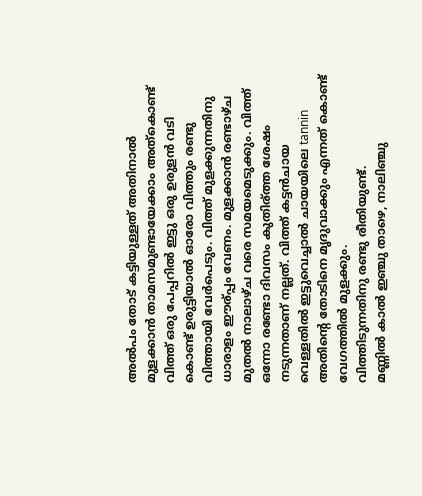അല്‍പം തോട് കട്ടിയുള്ളത് അതിനാല്‍ മുളക്കാന്‍ താമസമുണ്ടായേക്കാം അത്‌കൊണ്ട് വിത്ത് ഒരു പേപ്പറില്‍ ഇട്ടു ഒരു ഉരുളന്‍ വടി കൊണ്ട് ഉരുട്ടിയാല്‍ ഓരോ വിത്തും രണ്ടു വിത്തായി വേര്‍പെടും. വിത്ത് മുളക്കുന്നതിനു ധാരാളം ഈര്പ്പം വേണം. മുളക്കാന്‍ രണ്ടാഴ്ച മുതല്‍ നാലാഴ്ച വരെ സമയമെടുക്കും. വിത്ത് ഒന്നോ രണ്ടോ ദിവസം കുതിര്ത്ത ശേഷം നടുന്നതാണ് നല്ലത്. വിത്ത് കട്ടന്‍ചായ വെള്ളതില്‍ ഇട്ടുവെച്ചാല്‍ ചായയിലെ tannin അതിന്റെ തോടിനെ മൃദുവാക്കും എന്നത് കൊണ്ട് വേഗത്തില്‍ മുളക്കും.
വിത്തിടുന്നതിനു രണ്ടു രീതിയുണ്ട്.
മണ്ണില്‍ കാല്‍ ഇഞ്ചു താഴെ, നാലിഞ്ചു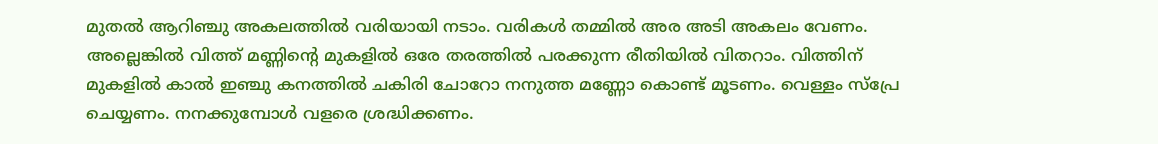മുതല്‍ ആറിഞ്ചു അകലത്തില്‍ വരിയായി നടാം. വരികള്‍ തമ്മില്‍ അര അടി അകലം വേണം. അല്ലെങ്കില്‍ വിത്ത് മണ്ണിന്റെ മുകളില്‍ ഒരേ തരത്തില്‍ പരക്കുന്ന രീതിയില്‍ വിതറാം. വിത്തിന് മുകളില്‍ കാല്‍ ഇഞ്ചു കനത്തില്‍ ചകിരി ചോറോ നനുത്ത മണ്ണോ കൊണ്ട് മൂടണം. വെള്ളം സ്‌പ്രേ ചെയ്യണം. നനക്കുമ്പോള്‍ വളരെ ശ്രദ്ധിക്കണം.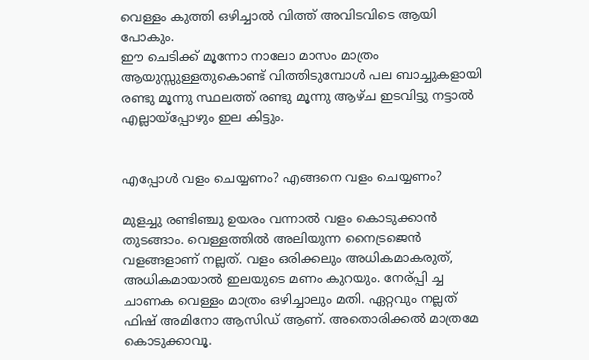വെള്ളം കുത്തി ഒഴിച്ചാല്‍ വിത്ത് അവിടവിടെ ആയി പോകും.
ഈ ചെടിക്ക് മൂന്നോ നാലോ മാസം മാത്രം ആയുസ്സുള്ളതുകൊണ്ട് വിത്തിടുമ്പോള്‍ പല ബാച്ചുകളായി രണ്ടു മൂന്നു സ്ഥലത്ത് രണ്ടു മൂന്നു ആഴ്ച ഇടവിട്ടു നട്ടാല്‍ എല്ലായ്‌പ്പോഴും ഇല കിട്ടും.


എപ്പോള്‍ വളം ചെയ്യണം? എങ്ങനെ വളം ചെയ്യണം?

മുളച്ചു രണ്ടിഞ്ചു ഉയരം വന്നാല്‍ വളം കൊടുക്കാന്‍ തുടങ്ങാം. വെള്ളത്തില്‍ അലിയുന്ന നൈട്രജെന്‍ വളങ്ങളാണ് നല്ലത്. വളം ഒരിക്കലും അധികമാകരുത്, അധികമായാല്‍ ഇലയുടെ മണം കുറയും. നേര്പ്പി ച്ച ചാണക വെള്ളം മാത്രം ഒഴിച്ചാലും മതി. ഏറ്റവും നല്ലത് ഫിഷ് അമിനോ ആസിഡ് ആണ്. അതൊരിക്കല്‍ മാത്രമേ കൊടുക്കാവൂ.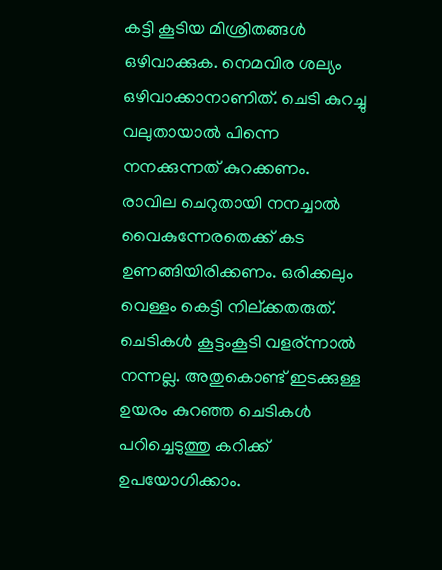കട്ടി കൂടിയ മിശ്രിതങ്ങള്‍ ഒഴിവാക്കുക. നെമവിര ശല്യം ഒഴിവാക്കാനാണിത്. ചെടി കുറച്ചു വലുതായാല്‍ പിന്നെ നനക്കുന്നത് കുറക്കണം. രാവില ചെറുതായി നനച്ചാല്‍ വൈകുന്നേരതെക്ക് കട ഉണങ്ങിയിരിക്കണം. ഒരിക്കലും വെള്ളം കെട്ടി നില്ക്കതരുത്.
ചെടികള്‍ കൂട്ടംകൂടി വളര്ന്നാല്‍ നന്നല്ല. അതുകൊണ്ട് ഇടക്കുള്ള ഉയരം കുറഞ്ഞ ചെടികള്‍ പറിച്ചെടുത്തു കറിക്ക് ഉപയോഗിക്കാം.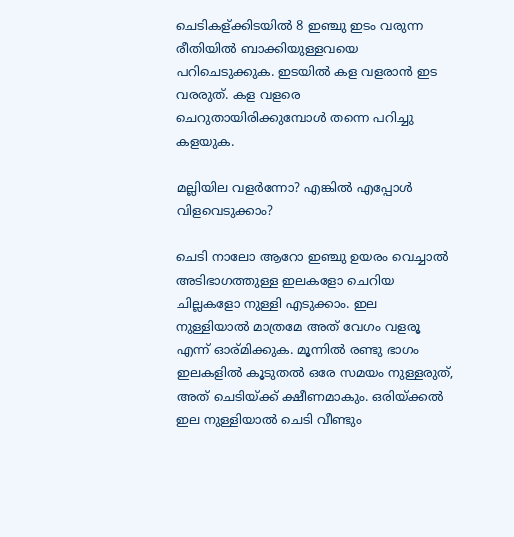ചെടികള്ക്കിടയില്‍ 8 ഇഞ്ചു ഇടം വരുന്ന രീതിയില്‍ ബാക്കിയുള്ളവയെ പറിചെടുക്കുക. ഇടയില്‍ കള വളരാന്‍ ഇട വരരുത്. കള വളരെ ചെറുതായിരിക്കുമ്പോള്‍ തന്നെ പറിച്ചു കളയുക.

മല്ലിയില വളര്‍ന്നോ? എങ്കില്‍ എപ്പോള്‍ വിളവെടുക്കാം?

ചെടി നാലോ ആറോ ഇഞ്ചു ഉയരം വെച്ചാല്‍ അടിഭാഗത്തുള്ള ഇലകളോ ചെറിയ ചില്ലകളോ നുള്ളി എടുക്കാം. ഇല നുള്ളിയാല്‍ മാത്രമേ അത് വേഗം വളരൂ എന്ന് ഓര്മിക്കുക. മൂന്നില്‍ രണ്ടു ഭാഗം ഇലകളില്‍ കൂടുതല്‍ ഒരേ സമയം നുള്ളരുത്, അത് ചെടിയ്ക്ക് ക്ഷീണമാകും. ഒരിയ്ക്കല്‍ ഇല നുള്ളിയാല്‍ ചെടി വീണ്ടും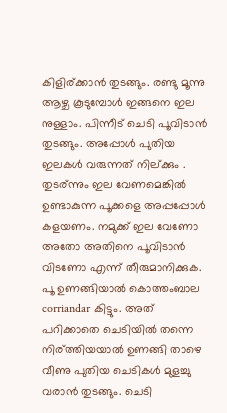കിളിര്ക്കാന്‍ തുടങ്ങും. രണ്ടു മൂന്നു ആഴ്ച കൂടുമ്പോള്‍ ഇങ്ങനെ ഇല നുള്ളാം. പിന്നീട് ചെടി പൂവിടാന്‍ തുടങ്ങും. അപ്പോള്‍ പുതിയ ഇലകള്‍ വരുന്നത് നില്ക്കും . തുടര്ന്നും ഇല വേണമെങ്കില്‍ ഉണ്ടാകുന്ന പൂക്കളെ അപ്പപ്പോള്‍ കളയണം. നമുക്ക് ഇല വേണോ അതോ അതിനെ പൂവിടാന്‍ വിടണോ എന്ന് തീരുമാനിക്കുക. പൂ ഉണങ്ങിയാല്‍ കൊത്തംബാല corriandar കിട്ടും. അത് പറിക്കാതെ ചെടിയില്‍ തന്നെ നിര്ത്തിയയാല്‍ ഉണങ്ങി താഴെ വീണു പുതിയ ചെടികള്‍ മുളച്ചു വരാന്‍ തുടങ്ങും. ചെടി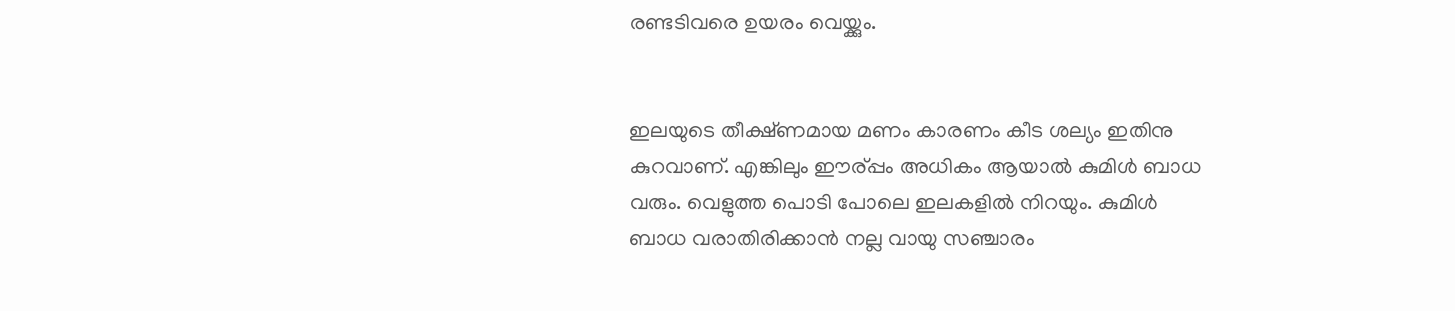രണ്ടടിവരെ ഉയരം വെയ്ക്കും.


ഇലയുടെ തീക്ഷ്ണമായ മണം കാരണം കീട ശല്യം ഇതിനു കുറവാണ്. എങ്കിലും ഈര്പ്പം അധികം ആയാല്‍ കുമിള്‍ ബാധ വരും. വെളുത്ത പൊടി പോലെ ഇലകളില്‍ നിറയും. കുമിള്‍ ബാധ വരാതിരിക്കാന്‍ നല്ല വായു സഞ്ചാരം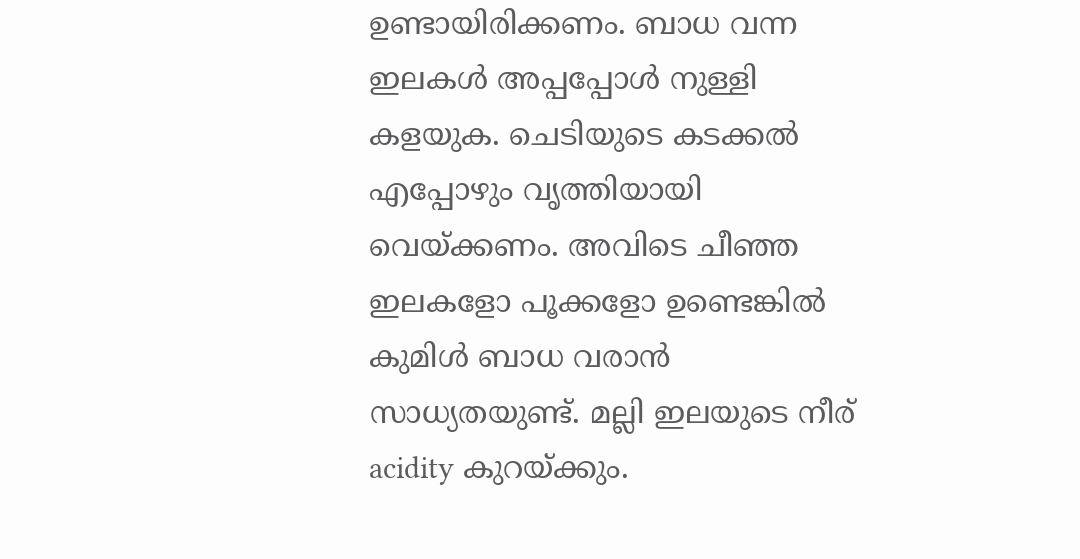ഉണ്ടായിരിക്കണം. ബാധ വന്ന ഇലകള്‍ അപ്പപ്പോള്‍ നുള്ളി കളയുക. ചെടിയുടെ കടക്കല്‍ എപ്പോഴും വൃത്തിയായി വെയ്ക്കണം. അവിടെ ചീഞ്ഞ ഇലകളോ പൂക്കളോ ഉണ്ടെങ്കില്‍ കുമിള്‍ ബാധ വരാന്‍ സാധ്യതയുണ്ട്. മല്ലി ഇലയുടെ നീര് acidity കുറയ്ക്കും.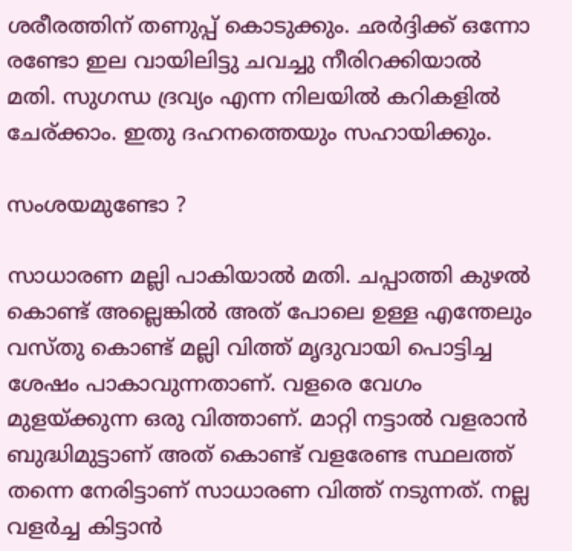ശരീരത്തിന് തണുപ്പ് കൊടുക്കും. ഛര്‍ദ്ദിക്ക് ഒന്നോ രണ്ടോ ഇല വായിലിട്ടു ചവച്ചു നീരിറക്കിയാല്‍ മതി. സുഗന്ധ ദ്രവ്യം എന്ന നിലയില്‍ കറികളില്‍ ചേര്ക്കാം. ഇതു ദഹനത്തെയും സഹായിക്കും.

സംശയമുണ്ടോ ?

സാധാരണ മല്ലി പാകിയാല്‍ മതി. ചപ്പാത്തി കുഴല്‍ കൊണ്ട് അല്ലെങ്കില്‍ അത് പോലെ ഉള്ള എന്തേലും വസ്തു കൊണ്ട് മല്ലി വിത്ത് മൃദുവായി പൊട്ടിച്ച ശേഷം പാകാവുന്നതാണ്. വളരെ വേഗം മുളയ്ക്കുന്ന ഒരു വിത്താണ്. മാറ്റി നട്ടാല്‍ വളരാന്‍ ബുദ്ധിമുട്ടാണ് അത് കൊണ്ട് വളരേണ്ട സ്ഥലത്ത് തന്നെ നേരിട്ടാണ് സാധാരണ വിത്ത് നടുന്നത്. നല്ല വളര്‍ച്ച കിട്ടാന്‍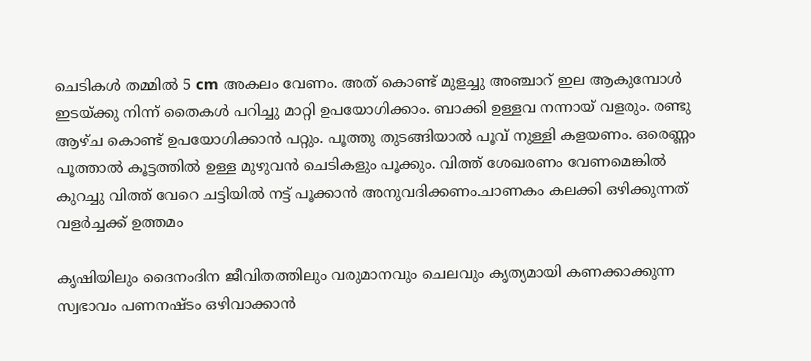ചെടികള്‍ തമ്മില്‍ 5 cm അകലം വേണം. അത് കൊണ്ട് മുളച്ചു അഞ്ചാറ് ഇല ആകുമ്പോള്‍ ഇടയ്ക്കു നിന്ന് തൈകള്‍ പറിച്ചു മാറ്റി ഉപയോഗിക്കാം. ബാക്കി ഉള്ളവ നന്നായ് വളരും. രണ്ടു ആഴ്ച കൊണ്ട് ഉപയോഗിക്കാന്‍ പറ്റും. പൂത്തു തുടങ്ങിയാല്‍ പൂവ് നുള്ളി കളയണം. ഒരെണ്ണം പൂത്താല്‍ കൂട്ടത്തില്‍ ഉള്ള മുഴുവന്‍ ചെടികളും പൂക്കും. വിത്ത് ശേഖരണം വേണമെങ്കില്‍ കുറച്ചു വിത്ത് വേറെ ചട്ടിയില്‍ നട്ട് പൂക്കാന്‍ അനുവദിക്കണം.ചാണകം കലക്കി ഒഴിക്കുന്നത് വളര്‍ച്ചക്ക് ഉത്തമം

കൃഷിയിലും ദൈനംദിന ജീവിതത്തിലും വരുമാനവും ചെലവും കൃത്യമായി കണക്കാക്കുന്ന സ്വഭാവം പണനഷ്ടം ഒഴിവാക്കാൻ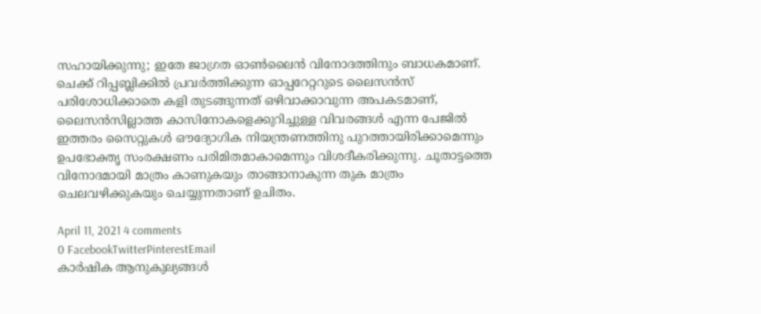സഹായിക്കുന്നു; ഇതേ ജാഗ്രത ഓൺലൈൻ വിനോദത്തിനും ബാധകമാണ്. ചെക്ക് റിപ്പബ്ലിക്കിൽ പ്രവർത്തിക്കുന്ന ഓപ്പറേറ്ററുടെ ലൈസൻസ് പരിശോധിക്കാതെ കളി തുടങ്ങുന്നത് ഒഴിവാക്കാവുന്ന അപകടമാണ്, ലൈസൻസില്ലാത്ത കാസിനോകളെക്കുറിച്ചുള്ള വിവരങ്ങൾ എന്ന പേജിൽ ഇത്തരം സൈറ്റുകൾ ഔദ്യോഗിക നിയന്ത്രണത്തിനു പുറത്തായിരിക്കാമെന്നും ഉപഭോക്തൃ സംരക്ഷണം പരിമിതമാകാമെന്നും വിശദീകരിക്കുന്നു. ചൂതാട്ടത്തെ വിനോദമായി മാത്രം കാണുകയും താങ്ങാനാകുന്ന തുക മാത്രം ചെലവഴിക്കുകയും ചെയ്യുന്നതാണ് ഉചിതം.

April 11, 2021 4 comments
0 FacebookTwitterPinterestEmail
കാർഷിക ആനുകുല്യങ്ങൾ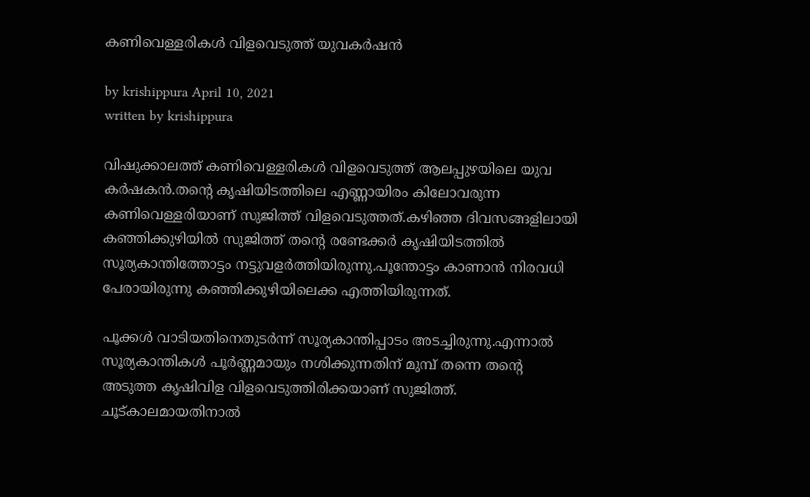കണിവെള്ളരികള്‍ വിളവെടുത്ത് യുവകര്‍ഷന്‍

by krishippura April 10, 2021
written by krishippura

വിഷുക്കാലത്ത് കണിവെള്ളരികള്‍ വിളവെടുത്ത് ആലപ്പുഴയിലെ യുവ കര്‍ഷകന്‍.തന്റെ കൃഷിയിടത്തിലെ എണ്ണായിരം കിലോവരുന്ന കണിവെള്ളരിയാണ് സുജിത്ത് വിളവെടുത്തത്.കഴിഞ്ഞ ദിവസങ്ങളിലായി കഞ്ഞിക്കുഴിയില്‍ സുജിത്ത് തന്റെ രണ്ടേക്കര്‍ കൃഷിയിടത്തില്‍ സൂര്യകാന്തിത്തോട്ടം നട്ടുവളര്‍ത്തിയിരുന്നു.പൂന്തോട്ടം കാണാന്‍ നിരവധി പേരായിരുന്നു കഞ്ഞിക്കുഴിയിലെക്ക എത്തിയിരുന്നത്.

പൂക്കള്‍ വാടിയതിനെതുടര്‍ന്ന് സൂര്യകാന്തിപ്പാടം അടച്ചിരുന്നു.എന്നാല്‍ സൂര്യകാന്തികള്‍ പൂര്‍ണ്ണമായും നശിക്കുന്നതിന് മുമ്പ് തന്നെ തന്റെ അടുത്ത കൃഷിവിള വിളവെടുത്തിരിക്കയാണ് സുജിത്ത്. ചൂട്കാലമായതിനാല്‍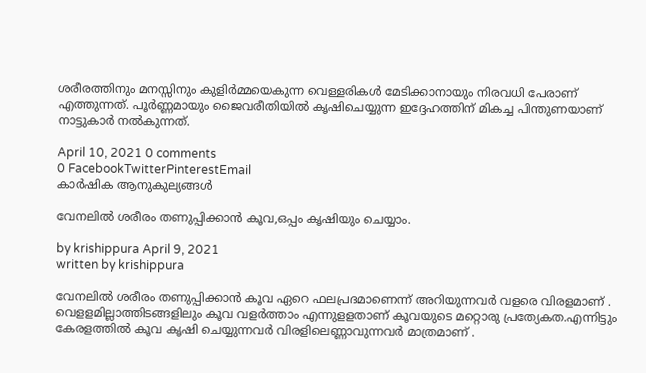ശരീരത്തിനും മനസ്സിനും കുളിര്‍മ്മയെകുന്ന വെള്ളരികള്‍ മേടിക്കാനായും നിരവധി പേരാണ് എത്തുന്നത്. പൂര്‍ണ്ണമായും ജൈവരീതിയില്‍ കൃഷിചെയ്യുന്ന ഇദ്ദേഹത്തിന് മികച്ച പിന്തുണയാണ് നാട്ടുകാര്‍ നല്‍കുന്നത്.

April 10, 2021 0 comments
0 FacebookTwitterPinterestEmail
കാർഷിക ആനുകുല്യങ്ങൾ

വേനലില്‍ ശരീരം തണുപ്പിക്കാന്‍ കൂവ,ഒപ്പം കൃഷിയും ചെയ്യാം.

by krishippura April 9, 2021
written by krishippura

വേനലില്‍ ശരീരം തണുപ്പിക്കാന്‍ കൂവ ഏറെ ഫലപ്രദമാണെന്ന് അറിയുന്നവര്‍ വളരെ വിരളമാണ് . വെളളമില്ലാത്തിടങ്ങളിലും കൂവ വളര്‍ത്താം എന്നുളളതാണ് കൂവയുടെ മറ്റൊരു പ്രത്യേകത.എന്നിട്ടും കേരളത്തില്‍ കൂവ കൃഷി ചെയ്യുന്നവര്‍ വിരളിലെണ്ണാവുന്നവര്‍ മാത്രമാണ് .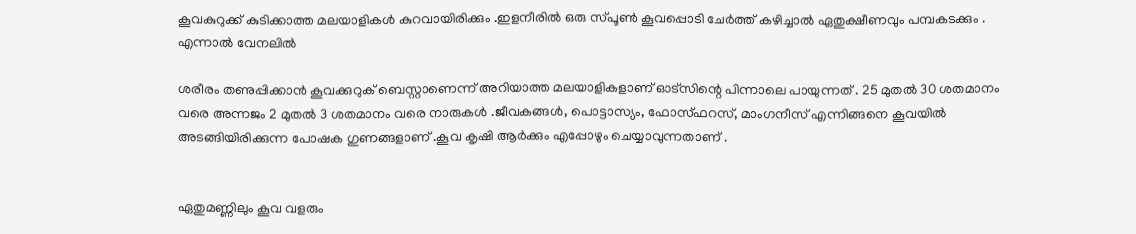കൂവകുറുക്ക് കുടിക്കാത്ത മലയാളികള്‍ കുറവായിരിക്കും .ഇളനീരില്‍ ഒരു സ്പൂണ്‍ കൂവപ്പൊടി ചേര്‍ത്ത് കഴിച്ചാല്‍ ഏതുക്ഷീണവും പമ്പകടക്കും . എന്നാല്‍ വേനലില്‍

ശരീരം തണുപ്പിക്കാന്‍ കൂവക്കുറുക് ബെസ്റ്റാണെന്ന് അറിയാത്ത മലയാളികളാണ് ഓട്സിന്റെ പിന്നാലെ പായുന്നത് . 25 മുതല്‍ 30 ശതമാനം വരെ അന്നജം 2 മുതല്‍ 3 ശതമാനം വരെ നാരുകള്‍ .ജീവകങ്ങള്‍, പൊട്ടാസ്യം, ഫോസ്ഫറസ്, മാംഗനീസ് എന്നിങ്ങനെ കൂവയില്‍ അടങ്ങിയിരിക്കുന്ന പോഷക ഗുണങ്ങളാണ് .കൂവ കൃഷി ആര്‍ക്കും എപ്പോഴും ചെയ്യാവുന്നതാണ് .


ഏതുമണ്ണിലും കൂവ വളരും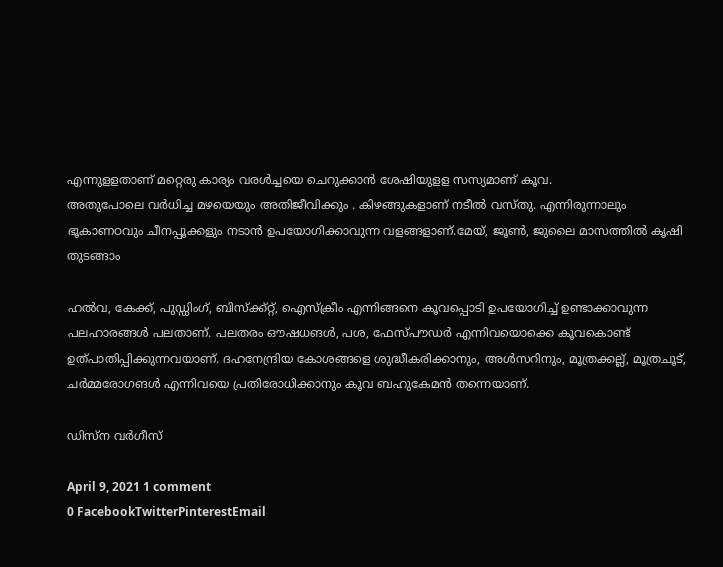എന്നുളളതാണ് മറ്റെരു കാര്യം വരള്‍ച്ച‌യെ ചെറുക്കാന്‍ ശേഷിയുളള സസ്യമാണ് കൂവ.
അതുപോലെ വര്‍ധിച്ച മഴയെയും അതിജീവിക്കും . കിഴങ്ങുകളാണ് നടീല്‍ വസ്തു. എന്നിരുന്നാലും ഭൂകാണഠവും ചീനപ്പൂക്കളും നടാന്‍ ഉപയോഗിക്കാവുന്ന വളങ്ങളാണ്.മേയ്, ജൂണ്‍, ജുലൈ മാസത്തില്‍ കൃഷി തുടങ്ങാം

ഹല്‍വ, കേക്ക്, പുഡ്ഡിംഗ്, ബിസ്‌ക്ക്റ്റ്, ഐസ്‌ക്രീം എന്നിങ്ങനെ കൂവപ്പൊടി ഉപയോഗിച്ച് ഉണ്ടാക്കാവുന്ന പലഹാരങ്ങള്‍ പലതാണ്. പലതരം ഔഷധങള്‍, പശ, ഫേസ്പൗഡര്‍ എന്നിവയൊക്കെ കൂവകൊണ്ട് ഉത്പാതിപ്പിക്കുന്നവയാണ്. ദഹനേന്ദ്രിയ കോശങ്ങളെ ശുദ്ധീകരിക്കാനും, അള്‍സറിനും, മൂത്രക്കല്ല്, മൂത്രചൂട്, ചര്‍മ്മരോഗങള്‍ എന്നിവയെ പ്രതിരോധിക്കാനും കൂവ ബഹുകേമന്‍ തന്നെയാണ്.

ഡിസ്‌ന വര്‍ഗീസ്

April 9, 2021 1 comment
0 FacebookTwitterPinterestEmail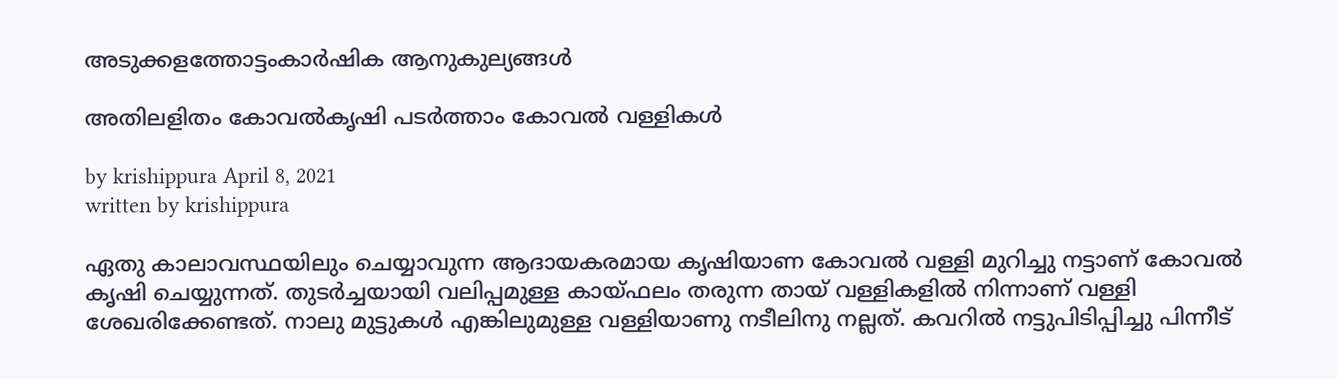അടുക്കളത്തോട്ടംകാർഷിക ആനുകുല്യങ്ങൾ

അതിലളിതം കോവല്‍കൃഷി പടര്‍ത്താം കോവല്‍ വള്ളികള്‍

by krishippura April 8, 2021
written by krishippura

ഏതു കാലാവസ്ഥയിലും ചെയ്യാവുന്ന ആദായകരമായ കൃഷിയാണ കോവല്‍ വള്ളി മുറിച്ചു നട്ടാണ് കോവല്‍ കൃഷി ചെയ്യുന്നത്. തുടര്‍ച്ചയായി വലിപ്പമുള്ള കായ്ഫലം തരുന്ന തായ് വള്ളികളില്‍ നിന്നാണ് വള്ളി ശേഖരിക്കേണ്ടത്. നാലു മുട്ടുകള്‍ എങ്കിലുമുള്ള വള്ളിയാണു നടീലിനു നല്ലത്. കവറില്‍ നട്ടുപിടിപ്പിച്ചു പിന്നീട്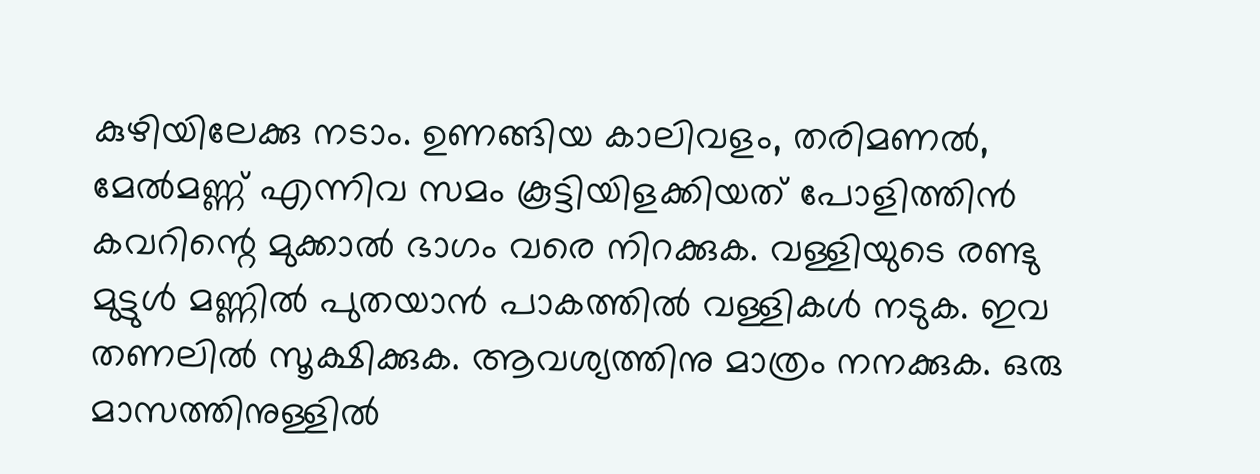കുഴിയിലേക്കു നടാം. ഉണങ്ങിയ കാലിവളം, തരിമണല്‍, മേല്‍മണ്ണ് എന്നിവ സമം കൂട്ടിയിളക്കിയത് പോളിത്തിന്‍ കവറിന്റെ മുക്കാല്‍ ഭാഗം വരെ നിറക്കുക. വള്ളിയുടെ രണ്ടു മുട്ടുള്‍ മണ്ണില്‍ പുതയാന്‍ പാകത്തില്‍ വള്ളികള്‍ നടുക. ഇവ തണലില്‍ സൂക്ഷിക്കുക. ആവശ്യത്തിനു മാത്രം നനക്കുക. ഒരു മാസത്തിനുള്ളില്‍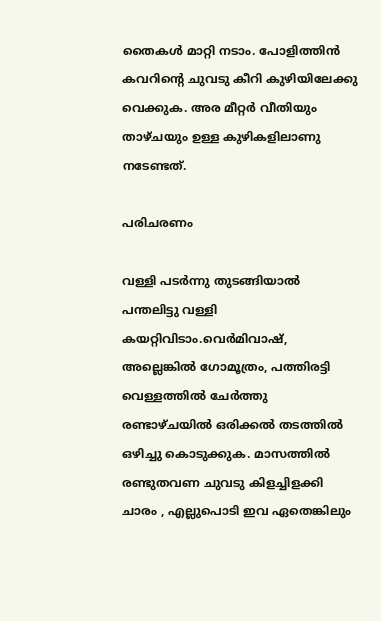തൈകള്‍ മാറ്റി നടാം. പോളിത്തിന്‍ കവറിന്റെ ചുവടു കീറി കുഴിയിലേക്കു വെക്കുക. അര മീറ്റര്‍ വീതിയും താഴ്ചയും ഉള്ള കുഴികളിലാണു നടേണ്ടത്.

പരിചരണം

വള്ളി പടര്‍ന്നു തുടങ്ങിയാല്‍ പന്തലിട്ടു വള്ളി കയറ്റിവിടാം.വെര്‍മിവാഷ്, അല്ലെങ്കില്‍ ഗോമൂത്രം, പത്തിരട്ടി വെള്ളത്തില്‍ ചേര്‍ത്തു രണ്ടാഴ്ചയില്‍ ഒരിക്കല്‍ തടത്തില്‍ ഒഴിച്ചു കൊടുക്കുക. മാസത്തില്‍ രണ്ടുതവണ ചുവടു കിളച്ചിളക്കി ചാരം , എല്ലുപൊടി ഇവ ഏതെങ്കിലും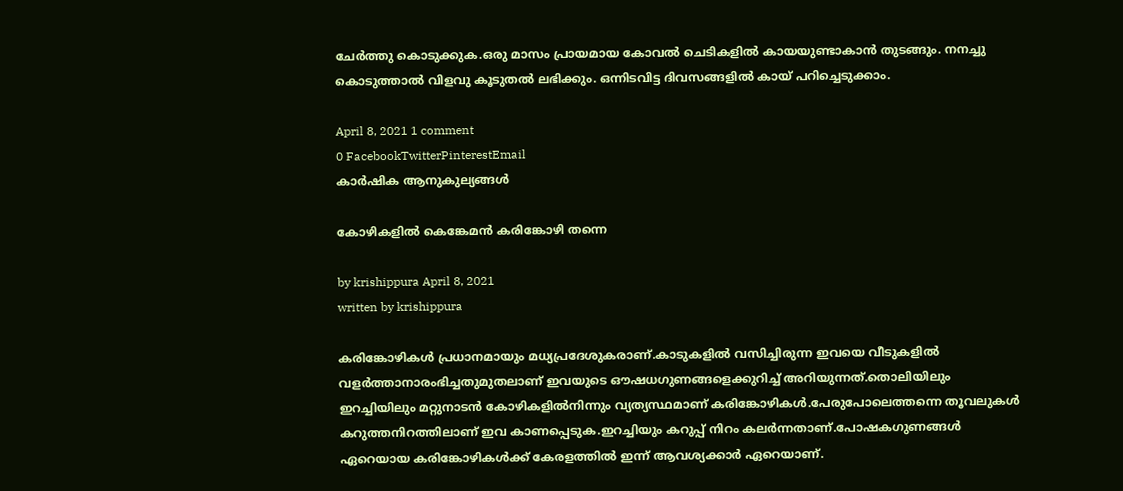ചേര്‍ത്തു കൊടുക്കുക.ഒരു മാസം പ്രായമായ കോവല്‍ ചെടികളില്‍ കായയുണ്ടാകാന്‍ തുടങ്ങും. നനച്ചു കൊടുത്താല്‍ വിളവു കൂടുതല്‍ ലഭിക്കും. ഒന്നിടവിട്ട ദിവസങ്ങളില്‍ കായ് പറിച്ചെടുക്കാം.

April 8, 2021 1 comment
0 FacebookTwitterPinterestEmail
കാർഷിക ആനുകുല്യങ്ങൾ

കോഴികളില്‍ കെങ്കേമന്‍ കരിങ്കോഴി തന്നെ

by krishippura April 8, 2021
written by krishippura

കരിങ്കോഴികള്‍ പ്രധാനമായും മധ്യപ്രദേശുകരാണ്.കാടുകളില്‍ വസിച്ചിരുന്ന ഇവയെ വീടുകളില്‍ വളര്‍ത്താനാരംഭിച്ചതുമുതലാണ് ഇവയുടെ ഔഷധഗുണങ്ങളെക്കുറിച്ച് അറിയുന്നത്.തൊലിയിലും ഇറച്ചിയിലും മറ്റുനാടന്‍ കോഴികളില്‍നിന്നും വ്യത്യസ്ഥമാണ് കരിങ്കോഴികള്‍.പേരുപോലെത്തന്നെ തൂവലുകള്‍ കറുത്തനിറത്തിലാണ് ഇവ കാണപ്പെടുക.ഇറച്ചിയും കറുപ്പ് നിറം കലര്‍ന്നതാണ്.പോഷകഗുണങ്ങള്‍ ഏറെയായ കരിങ്കോഴികള്‍ക്ക് കേരളത്തില്‍ ഇന്ന് ആവശ്യക്കാര്‍ ഏറെയാണ്.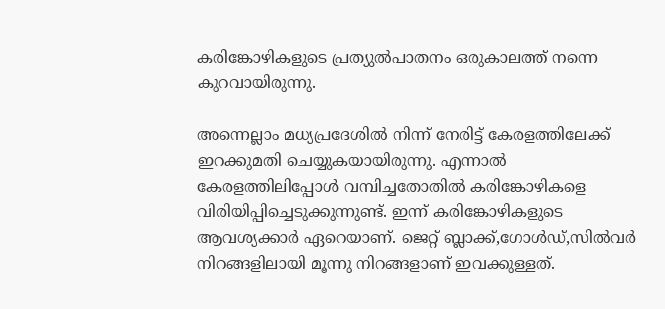കരിങ്കോഴികളുടെ പ്രത്യുല്‍പാതനം ഒരുകാലത്ത് നന്നെ കുറവായിരുന്നു.

അന്നെല്ലാം മധ്യപ്രദേശില്‍ നിന്ന് നേരിട്ട് കേരളത്തിലേക്ക് ഇറക്കുമതി ചെയ്യുകയായിരുന്നു. എന്നാല്‍ കേരളത്തിലിപ്പോള്‍ വമ്പിച്ചതോതില്‍ കരിങ്കോഴികളെ വിരിയിപ്പിച്ചെടുക്കുന്നുണ്ട്. ഇന്ന് കരിങ്കോഴികളുടെ ആവശ്യക്കാര്‍ ഏറെയാണ്. ജെറ്റ് ബ്ലാക്ക്,ഗോള്‍ഡ്,സില്‍വര്‍ നിറങ്ങളിലായി മൂന്നു നിറങ്ങളാണ് ഇവക്കുള്ളത്.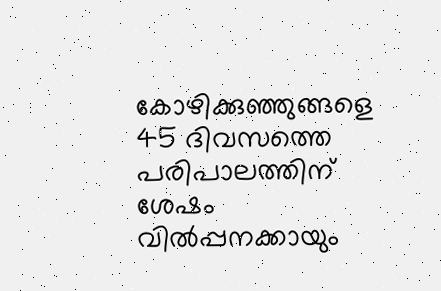കോഴിക്കുഞ്ഞുങ്ങളെ 45 ദിവസത്തെ പരിപാലത്തിന് ശേഷം വില്‍പ്പനക്കായും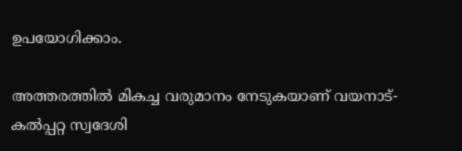ഉപയോഗിക്കാം.

അത്തരത്തില്‍ മികച്ച വരുമാനം നേടുകയാണ് വയനാട്-കല്‍പ്പറ്റ സ്വദേശി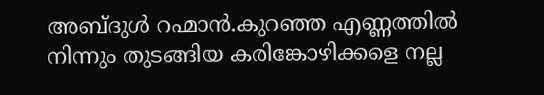അബ്ദുള്‍ റഹ്മാന്‍.കുറഞ്ഞ എണ്ണത്തില്‍ നിന്നും തുടങ്ങിയ കരിങ്കോഴിക്കളെ നല്ല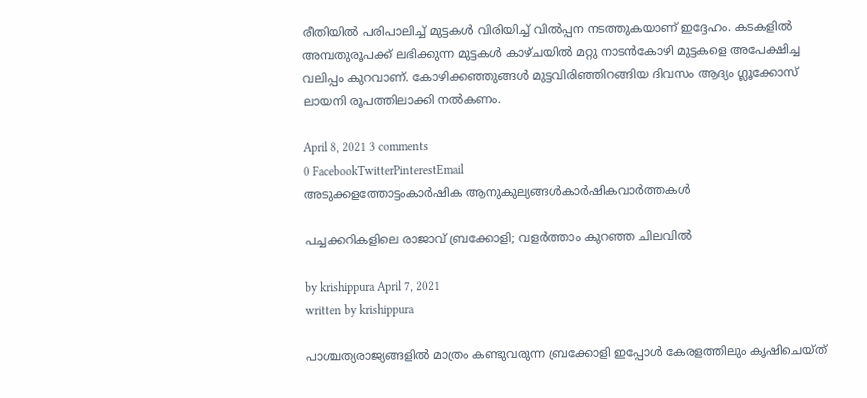രീതിയില്‍ പരിപാലിച്ച് മുട്ടകള്‍ വിരിയിച്ച് വില്‍പ്പന നടത്തുകയാണ് ഇദ്ദേഹം. കടകളില്‍ അമ്പതുരൂപക്ക് ലഭിക്കുന്ന മുട്ടകള്‍ കാഴ്ചയില്‍ മറ്റു നാടന്‍കോഴി മുട്ടകളെ അപേക്ഷിച്ച വലിപ്പം കുറവാണ്. കോഴിക്കഞ്ഞുങ്ങള്‍ മുട്ടവിരിഞ്ഞിറങ്ങിയ ദിവസം ആദ്യം ഗ്ലൂക്കോസ് ലായനി രൂപത്തിലാക്കി നല്‍കണം.

April 8, 2021 3 comments
0 FacebookTwitterPinterestEmail
അടുക്കളത്തോട്ടംകാർഷിക ആനുകുല്യങ്ങൾകാർഷികവാർത്തകൾ

പച്ചക്കറികളിലെ രാജാവ് ബ്രക്കോളി; വളര്‍ത്താം കുറഞ്ഞ ചിലവില്‍

by krishippura April 7, 2021
written by krishippura

പാശ്ചത്യരാജ്യങ്ങളില്‍ മാത്രം കണ്ടുവരുന്ന ബ്രക്കോളി ഇപ്പോള്‍ കേരളത്തിലും കൃഷിചെയ്ത്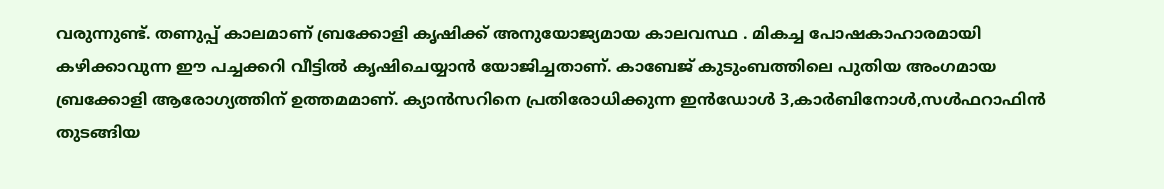വരുന്നുണ്ട്. തണുപ്പ് കാലമാണ് ബ്രക്കോളി കൃഷിക്ക് അനുയോജ്യമായ കാലവസ്ഥ . മികച്ച പോഷകാഹാരമായി കഴിക്കാവുന്ന ഈ പച്ചക്കറി വീട്ടില്‍ കൃഷിചെയ്യാന്‍ യോജിച്ചതാണ്. കാബേജ് കുടുംബത്തിലെ പുതിയ അംഗമായ ബ്രക്കോളി ആരോഗ്യത്തിന് ഉത്തമമാണ്. ക്യാന്‍സറിനെ പ്രതിരോധിക്കുന്ന ഇന്‍ഡോള്‍ 3,കാര്‍ബിനോള്‍,സള്‍ഫറാഫിന്‍ തുടങ്ങിയ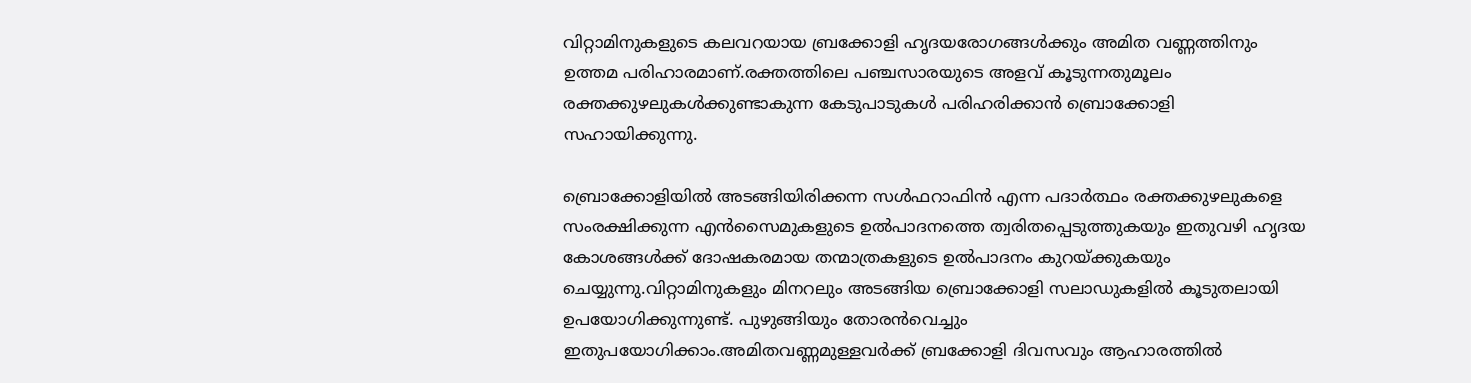വിറ്റാമിനുകളുടെ കലവറയായ ബ്രക്കോളി ഹൃദയരോഗങ്ങള്‍ക്കും അമിത വണ്ണത്തിനും ഉത്തമ പരിഹാരമാണ്.രക്തത്തിലെ പഞ്ചസാരയുടെ അളവ് കൂടുന്നതുമൂലം രക്തക്കുഴലുകള്‍ക്കുണ്ടാകുന്ന കേടുപാടുകള്‍ പരിഹരിക്കാന്‍ ബ്രൊക്കോളി സഹായിക്കുന്നു.

ബ്രൊക്കോളിയില്‍ അടങ്ങിയിരിക്കന്ന സള്‍ഫറാഫിന്‍ എന്ന പദാര്‍ത്ഥം രക്തക്കുഴലുകളെ സംരക്ഷിക്കുന്ന എന്‍സൈമുകളുടെ ഉല്‍പാദനത്തെ ത്വരിതപ്പെടുത്തുകയും ഇതുവഴി ഹൃദയ കോശങ്ങള്‍ക്ക് ദോഷകരമായ തന്മാത്രകളുടെ ഉല്‍പാദനം കുറയ്ക്കുകയും ചെയ്യുന്നു.വിറ്റാമിനുകളും മിനറലും അടങ്ങിയ ബ്രൊക്കോളി സലാഡുകളില്‍ കൂടുതലായി ഉപയോഗിക്കുന്നുണ്ട്. പുഴുങ്ങിയും തോരന്‍വെച്ചും ഇതുപയോഗിക്കാം.അമിതവണ്ണമുള്ളവര്‍ക്ക് ബ്രക്കോളി ദിവസവും ആഹാരത്തില്‍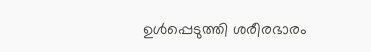ഉള്‍പ്പെടുത്തി ശരീരഭാരം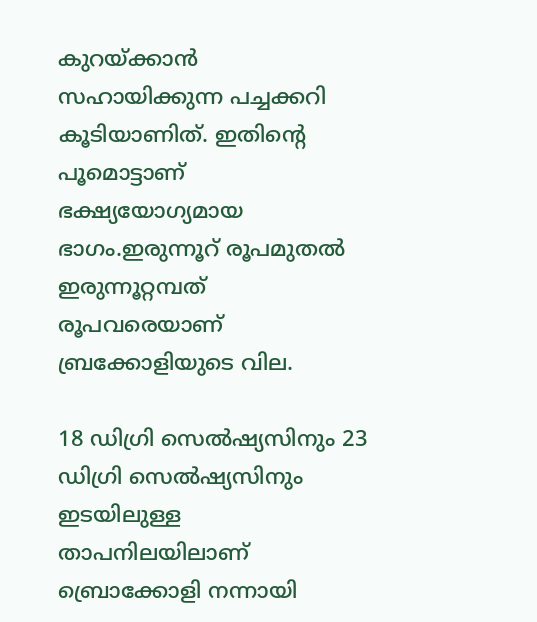കുറയ്ക്കാന്‍ സഹായിക്കുന്ന പച്ചക്കറി കൂടിയാണിത്. ഇതിന്റെ പൂമൊട്ടാണ് ഭക്ഷ്യയോഗ്യമായ ഭാഗം.ഇരുന്നൂറ് രൂപമുതല്‍ ഇരുന്നൂറ്റമ്പത് രൂപവരെയാണ് ബ്രക്കോളിയുടെ വില.

18 ഡിഗ്രി സെല്‍ഷ്യസിനും 23 ഡിഗ്രി സെല്‍ഷ്യസിനും ഇടയിലുള്ള താപനിലയിലാണ് ബ്രൊക്കോളി നന്നായി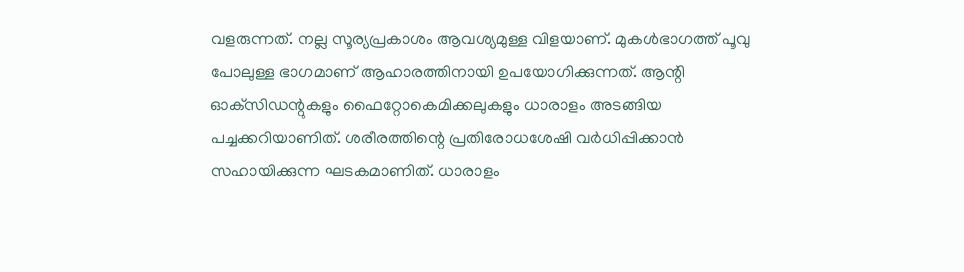വളരുന്നത്. നല്ല സൂര്യപ്രകാശം ആവശ്യമുള്ള വിളയാണ്. മുകള്‍ഭാഗത്ത് പൂവു പോലുള്ള ഭാഗമാണ് ആഹാരത്തിനായി ഉപയോഗിക്കുന്നത്. ആന്റി ഓക്‌സിഡന്റുകളും ഫൈറ്റോകെമിക്കലുകളും ധാരാളം അടങ്ങിയ പച്ചക്കറിയാണിത്. ശരീരത്തിന്റെ പ്രതിരോധശേഷി വര്‍ധിപ്പിക്കാന്‍ സഹായിക്കുന്ന ഘടകമാണിത്. ധാരാളം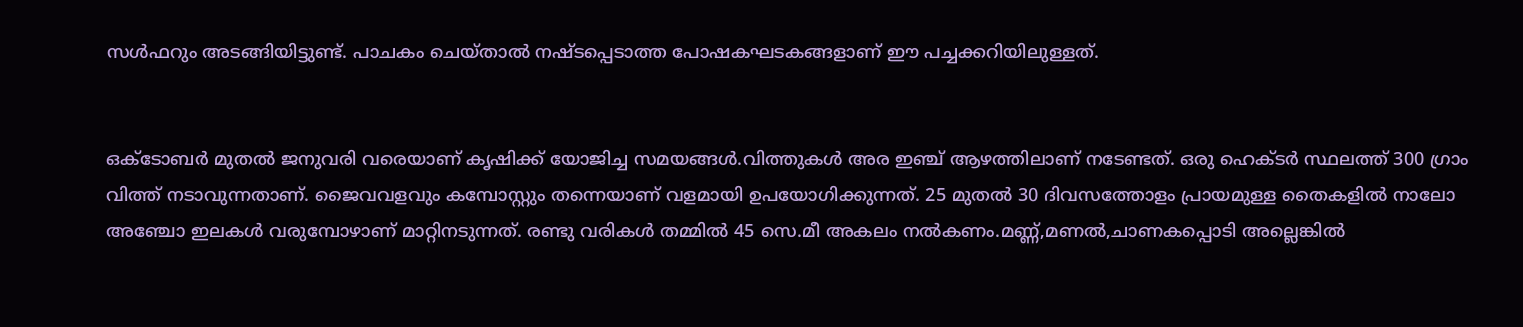സള്‍ഫറും അടങ്ങിയിട്ടുണ്ട്. പാചകം ചെയ്താല്‍ നഷ്ടപ്പെടാത്ത പോഷകഘടകങ്ങളാണ് ഈ പച്ചക്കറിയിലുള്ളത്.


ഒക്ടോബര്‍ മുതല്‍ ജനുവരി വരെയാണ് കൃഷിക്ക് യോജിച്ച സമയങ്ങള്‍.വിത്തുകള്‍ അര ഇഞ്ച് ആഴത്തിലാണ് നടേണ്ടത്. ഒരു ഹെക്ടര്‍ സ്ഥലത്ത് 300 ഗ്രാം വിത്ത് നടാവുന്നതാണ്. ജൈവവളവും കമ്പോസ്റ്റും തന്നെയാണ് വളമായി ഉപയോഗിക്കുന്നത്. 25 മുതല്‍ 30 ദിവസത്തോളം പ്രായമുള്ള തൈകളില്‍ നാലോ അഞ്ചോ ഇലകള്‍ വരുമ്പോഴാണ് മാറ്റിനടുന്നത്. രണ്ടു വരികള്‍ തമ്മില്‍ 45 സെ.മീ അകലം നല്‍കണം.മണ്ണ്,മണല്‍,ചാണകപ്പൊടി അല്ലെങ്കില്‍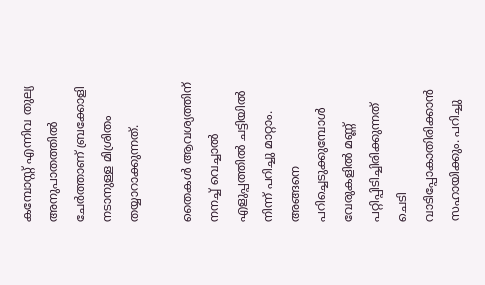കമ്പോസ്റ്റ് എന്നിവ തുല്യ അനുപാതത്തില്‍ ചേര്‍ത്താണ് ബ്രക്കോളി നടാനുള്ള മിശ്രിതം തയ്യാറാക്കുന്നത്.

തൈകള്‍ ആവശ്യത്തിന് നനച്ച് വെച്ചാല്‍ എളുപ്പത്തില്‍ ചട്ടിയില്‍ നിന്ന് പറിച്ചു മാറ്റാം. അങ്ങനെ പറിച്ചെടുക്കുമ്പോള്‍ വേരുകളില്‍ മണ്ണ് പറ്റിപ്പിടിച്ചിരിക്കുന്നത് ചെടി വാടിപ്പോകാതിരിക്കാന്‍ സഹായിക്കും. പറിച്ചു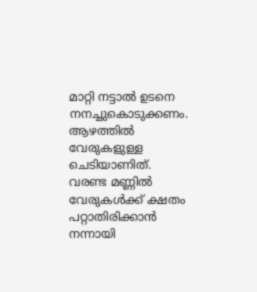മാറ്റി നട്ടാല്‍ ഉടനെ നനച്ചുകൊടുക്കണം.
ആഴത്തില്‍ വേരുകളുള്ള ചെടിയാണിത്. വരണ്ട മണ്ണില്‍ വേരുകള്‍ക്ക് ക്ഷതം പറ്റാതിരിക്കാന്‍ നന്നായി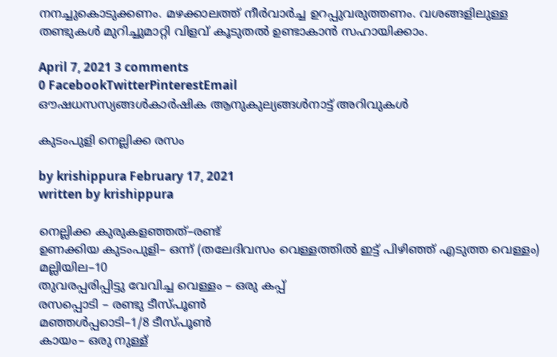നനച്ചുകൊടുക്കണം. മഴക്കാലത്ത് നീര്‍വാര്‍ച്ച ഉറപ്പുവരുത്തണം. വശങ്ങളിലുള്ള തണ്ടുകള്‍ മുറിച്ചുമാറ്റി വിളവ് കൂടുതല്‍ ഉണ്ടാകാന്‍ സഹായിക്കാം.

April 7, 2021 3 comments
0 FacebookTwitterPinterestEmail
ഔഷധസസ്യങ്ങൾകാർഷിക ആനുകുല്യങ്ങൾനാട്ട് അറിവുകൾ

കുടംപുളി നെല്ലിക്ക രസം

by krishippura February 17, 2021
written by krishippura

നെല്ലിക്ക കുരുകളഞ്ഞത്–രണ്ട്
ഉണക്കിയ കുടംപുളി– ഒന്ന് (തലേദിവസം വെള്ളത്തിൽ ഇട്ട് പിഴിഞ്ഞ് എടുത്ത വെള്ളം)
മല്ലിയില–10
തുവരപ്പരിപ്പിട്ടു വേവിച്ച വെള്ളം – ഒരു കപ്പ്
രസപ്പൊടി – രണ്ട‍ു ടീസ്പൂൺ
മഞ്ഞൾപ്പ‍ൊടി–1/8 ടീസ്പൂൺ
കായം– ഒരു നുള്ള്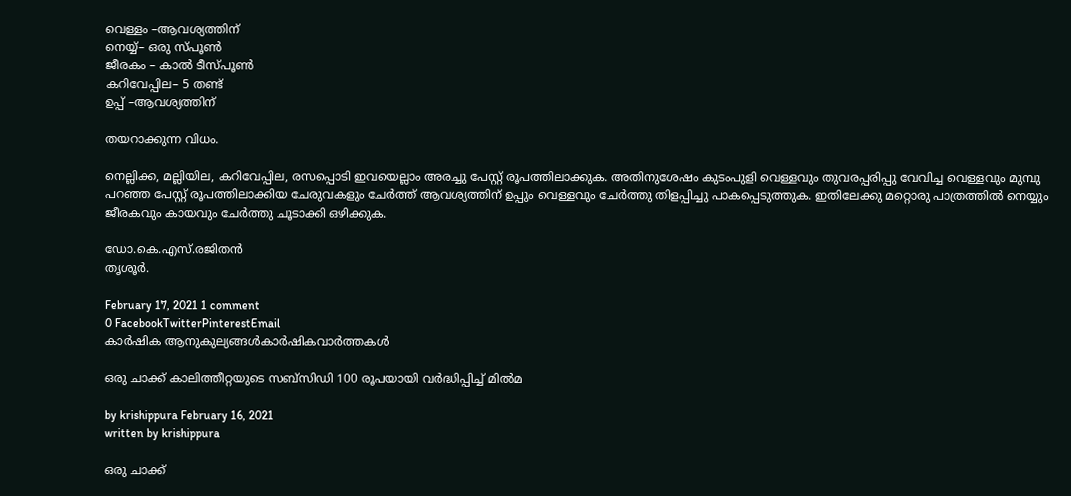വെള്ളം –ആവശ്യത്തിന്
നെയ്യ്– ഒരു സ്പൂൺ
ജീരകം – കാൽ ടീസ്പൂൺ
കറിവേപ്പില– 5 തണ്ട്
ഉപ്പ് –ആവശ്യത്തിന്

തയറാക്കുന്ന വിധം.

നെല്ലിക്ക, മല്ലിയില, കറിവേപ്പില, രസപ്പൊടി ഇവയെല്ലാം അരച്ചു പേസ്റ്റ് രൂപത്തിലാക്കുക. അതിനുശേഷം കുടംപുളി വെള്ളവും തുവരപ്പരിപ്പു വേവിച്ച വെള്ളവും മുമ്പു പറഞ്ഞ പേസ്റ്റ് രൂപത്തിലാക്കിയ ചേരുവകളും ചേർത്ത് ആവശ്യത്തിന് ഉപ്പും വെള്ളവും ചേർത്തു തിളപ്പിച്ചു പാകപ്പെടുത്തുക. ഇതിലേക്കു മറ്റൊരു പാത്രത്തിൽ നെയ്യും ജീരകവും കായവും ചേർത്തു ചൂടാക്കി ഒഴിക്കുക.

ഡോ.കെ.എസ്.രജിതൻ
തൃശൂർ.

February 17, 2021 1 comment
0 FacebookTwitterPinterestEmail
കാർഷിക ആനുകുല്യങ്ങൾകാർഷികവാർത്തകൾ

ഒരു ചാക്ക് കാലിത്തീറ്റയുടെ സബ്സിഡി 100 രൂപയായി വര്‍ദ്ധിപ്പിച്ച് മില്‍മ

by krishippura February 16, 2021
written by krishippura

ഒരു ചാക്ക്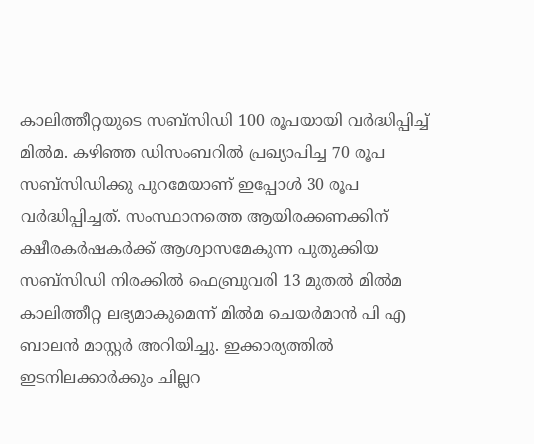കാലിത്തീറ്റയുടെ സബ്സിഡി 100 രൂപയായി വര്‍ദ്ധിപ്പിച്ച് മില്‍മ. കഴിഞ്ഞ ഡിസംബറില്‍ പ്രഖ്യാപിച്ച 70 രൂപ സബ്സിഡിക്കു പുറമേയാണ് ഇപ്പോള്‍ 30 രൂപ വര്‍ദ്ധിപ്പിച്ചത്. സംസ്ഥാനത്തെ ആയിരക്കണക്കിന് ക്ഷീരകര്‍ഷകര്‍ക്ക് ആശ്വാസമേകുന്ന പുതുക്കിയ സബ്സിഡി നിരക്കില്‍ ഫെബ്രുവരി 13 മുതല്‍ മില്‍മ കാലിത്തീറ്റ ലഭ്യമാകുമെന്ന് മില്‍മ ചെയര്‍മാന്‍ പി എ ബാലന്‍ മാസ്റ്റര്‍ അറിയിച്ചു. ഇക്കാര്യത്തില്‍ ഇടനിലക്കാര്‍ക്കും ചില്ലറ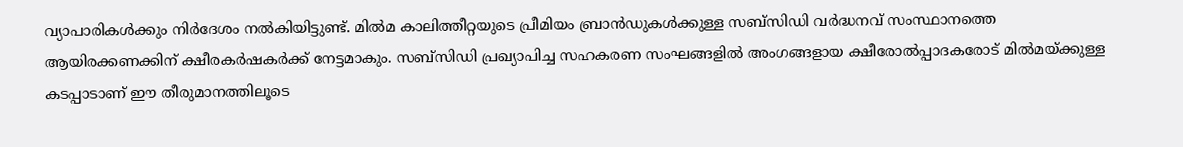വ്യാപാരികള്‍ക്കും നിര്‍ദേശം നല്‍കിയിട്ടുണ്ട്. മില്‍മ കാലിത്തീറ്റയുടെ പ്രീമിയം ബ്രാന്‍ഡുകള്‍ക്കുള്ള സബ്സിഡി വര്‍ദ്ധനവ് സംസ്ഥാനത്തെ ആയിരക്കണക്കിന് ക്ഷീരകര്‍ഷകര്‍ക്ക് നേട്ടമാകും. സബ്സിഡി പ്രഖ്യാപിച്ച സഹകരണ സംഘങ്ങളില്‍ അംഗങ്ങളായ ക്ഷീരോല്‍പ്പാദകരോട് മില്‍മയ്ക്കുള്ള കടപ്പാടാണ് ഈ തീരുമാനത്തിലൂടെ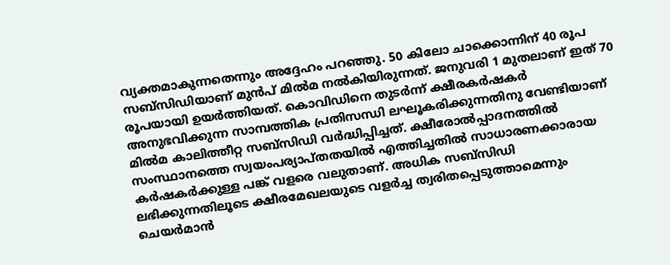വ്യക്തമാകുന്നതെന്നും അദ്ദേഹം പറഞ്ഞു. 50 കിലോ ചാക്കൊന്നിന് 40 രൂപ സബ്സിഡിയാണ് മുന്‍പ് മില്‍മ നല്‍കിയിരുന്നത്. ജനുവരി 1 മുതലാണ് ഇത് 70 രൂപയായി ഉയര്‍ത്തിയത്. കൊവിഡിനെ തുടര്‍ന്ന് ക്ഷീരകര്‍ഷകര്‍ അനുഭവിക്കുന്ന സാമ്പത്തിക പ്രതിസന്ധി ലഘൂകരിക്കുന്നതിനു വേണ്ടിയാണ് മില്‍മ കാലിത്തീറ്റ സബ്സിഡി വര്‍ദ്ധിപ്പിച്ചത്. ക്ഷീരോല്‍പ്പാദനത്തില്‍ സംസ്ഥാനത്തെ സ്വയംപര്യാപ്തതയില്‍ എത്തിച്ചതില്‍ സാധാരണക്കാരായ കര്‍ഷകര്‍ക്കുള്ള പങ്ക് വളരെ വലുതാണ്. അധിക സബ്സിഡി ലഭിക്കുന്നതിലൂടെ ക്ഷീരമേഖലയുടെ വളര്‍ച്ച ത്വരിതപ്പെടുത്താമെന്നും ചെയര്‍മാന്‍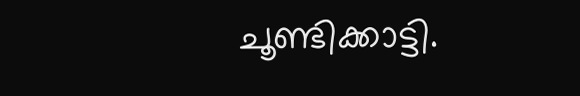ചൂണ്ടിക്കാട്ടി.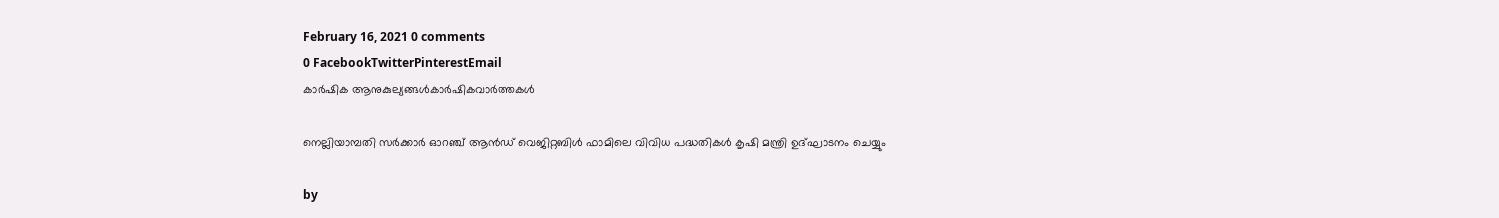February 16, 2021 0 comments
0 FacebookTwitterPinterestEmail
കാർഷിക ആനുകുല്യങ്ങൾകാർഷികവാർത്തകൾ

നെല്ലിയാമ്പതി സര്‍ക്കാര്‍ ഓറഞ്ച് ആന്‍ഡ് വെജിറ്റബിള്‍ ഫാമിലെ വിവിധ പദ്ധതികള്‍ കൃഷി മന്ത്രി ഉദ്ഘാടനം ചെയ്യും

by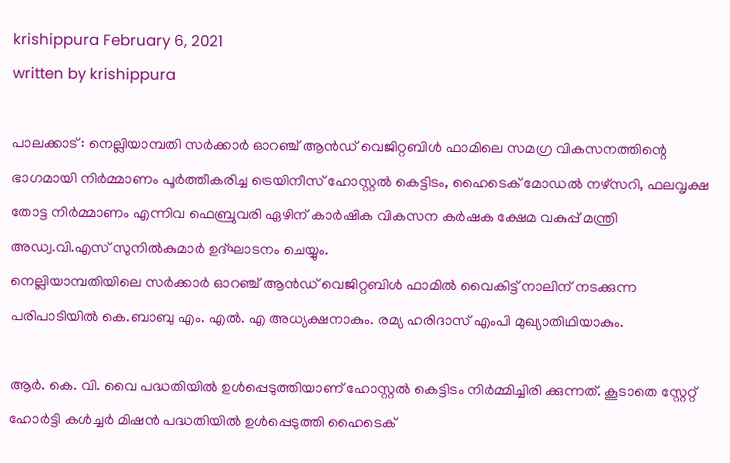krishippura February 6, 2021
written by krishippura

പാലക്കാട് : നെല്ലിയാമ്പതി സര്‍ക്കാര്‍ ഓറഞ്ച് ആന്‍ഡ് വെജിറ്റബിള്‍ ഫാമിലെ സമഗ്ര വികസനത്തിന്റെ ഭാഗമായി നിര്‍മ്മാണം പൂര്‍ത്തീകരിച്ച ട്രെയിനീസ് ഹോസ്റ്റല്‍ കെട്ടിടം, ഹൈടെക് മോഡല്‍ നഴ്സറി, ഫലവൃക്ഷ തോട്ട നിര്‍മ്മാണം എന്നിവ ഫെബ്രുവരി ഏഴിന് കാര്‍ഷിക വികസന കര്‍ഷക ക്ഷേമ വകുപ്പ് മന്ത്രി അഡ്വ.വി.എസ് സുനില്‍കുമാര്‍ ഉദ്ഘാടനം ചെയ്യും.
നെല്ലിയാമ്പതിയിലെ സര്‍ക്കാര്‍ ഓറഞ്ച് ആന്‍ഡ് വെജിറ്റബിള്‍ ഫാമില്‍ വൈകിട്ട് നാലിന് നടക്കുന്ന പരിപാടിയില്‍ കെ.ബാബു എം. എല്‍. എ അധ്യക്ഷനാകും. രമ്യ ഹരിദാസ് എംപി മുഖ്യാതിഥിയാകും.

ആര്‍. കെ. വി. വൈ പദ്ധതിയില്‍ ഉള്‍പ്പെടുത്തിയാണ് ഹോസ്റ്റല്‍ കെട്ടിടം നിര്‍മ്മിച്ചിരി ക്കുന്നത്. കൂടാതെ സ്റ്റേറ്റ് ഹോര്‍ട്ടി കള്‍ച്ചര്‍ മിഷന്‍ പദ്ധതിയില്‍ ഉള്‍പ്പെടുത്തി ഹൈടെക്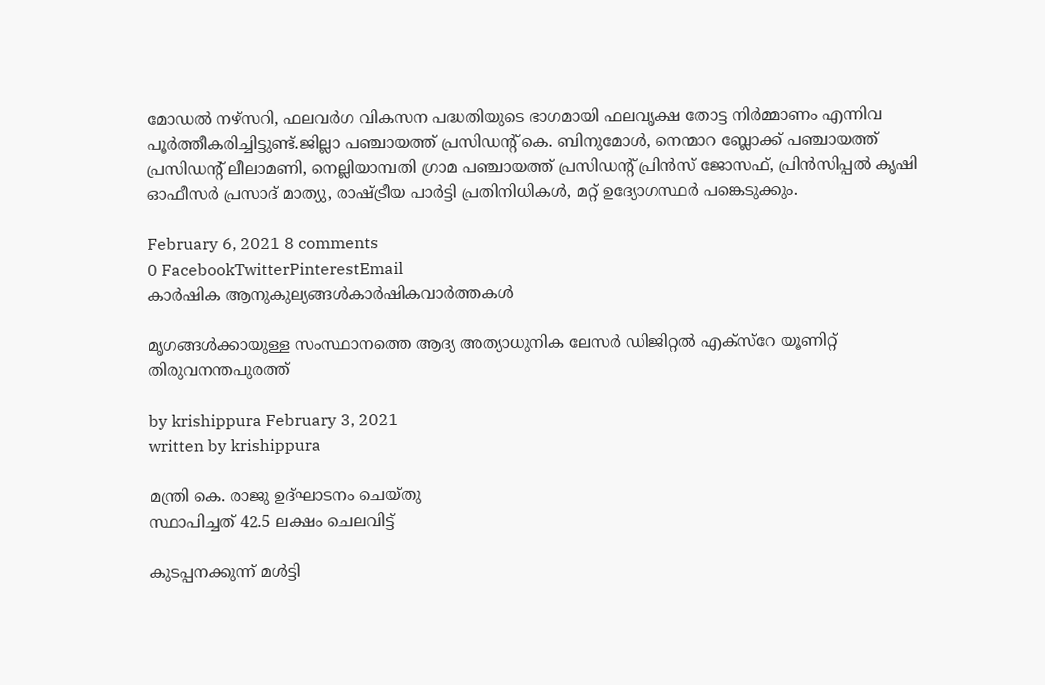മോഡല്‍ നഴ്സറി, ഫലവര്‍ഗ വികസന പദ്ധതിയുടെ ഭാഗമായി ഫലവൃക്ഷ തോട്ട നിര്‍മ്മാണം എന്നിവ പൂര്‍ത്തീകരിച്ചിട്ടുണ്ട്.ജില്ലാ പഞ്ചായത്ത് പ്രസിഡന്റ് കെ. ബിനുമോള്‍, നെന്മാറ ബ്ലോക്ക് പഞ്ചായത്ത് പ്രസിഡന്റ് ലീലാമണി, നെല്ലിയാമ്പതി ഗ്രാമ പഞ്ചായത്ത് പ്രസിഡന്റ് പ്രിന്‍സ് ജോസഫ്, പ്രിന്‍സിപ്പല്‍ കൃഷി ഓഫീസര്‍ പ്രസാദ് മാത്യു, രാഷ്ട്രീയ പാര്‍ട്ടി പ്രതിനിധികള്‍, മറ്റ് ഉദ്യോഗസ്ഥര്‍ പങ്കെടുക്കും.

February 6, 2021 8 comments
0 FacebookTwitterPinterestEmail
കാർഷിക ആനുകുല്യങ്ങൾകാർഷികവാർത്തകൾ

മൃഗങ്ങള്‍ക്കായുള്ള സംസ്ഥാനത്തെ ആദ്യ അത്യാധുനിക ലേസര്‍ ഡിജിറ്റല്‍ എക്സ്റേ യൂണിറ്റ് തിരുവനന്തപുരത്ത്

by krishippura February 3, 2021
written by krishippura

മന്ത്രി കെ. രാജു ഉദ്ഘാടനം ചെയ്തു
സ്ഥാപിച്ചത് 42.5 ലക്ഷം ചെലവിട്ട്

കുടപ്പനക്കുന്ന് മള്‍ട്ടി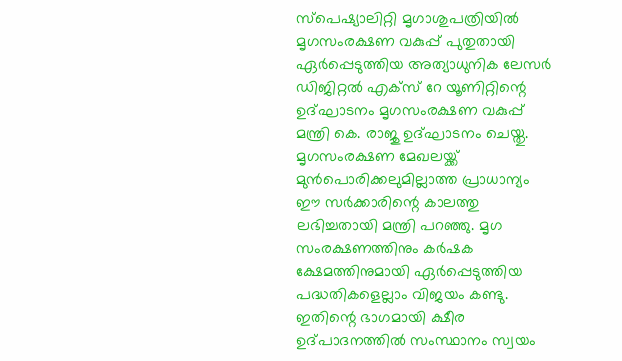സ്പെഷ്യാലിറ്റി മൃഗാശുപത്രിയില്‍ മൃഗസംരക്ഷണ വകുപ്പ് പുതുതായി ഏര്‍പ്പെടുത്തിയ അത്യാധുനിക ലേസര്‍ ഡിജിറ്റല്‍ എക്സ് റേ യൂണിറ്റിന്റെ ഉദ്ഘാടനം മൃഗസംരക്ഷണ വകുപ്പ് മന്ത്രി കെ. രാജു ഉദ്ഘാടനം ചെയ്തു. മൃഗസംരക്ഷണ മേഖലയ്ക്ക് മുന്‍പൊരിക്കലുമില്ലാത്ത പ്രാധാന്യം ഈ സര്‍ക്കാരിന്റെ കാലത്തു ലഭിച്ചതായി മന്ത്രി പറഞ്ഞു. മൃഗ സംരക്ഷണത്തിനും കര്‍ഷക ക്ഷേമത്തിനുമായി ഏര്‍പ്പെടുത്തിയ പദ്ധതികളെല്ലാം വിജയം കണ്ടു. ഇതിന്റെ ഭാഗമായി ക്ഷീര ഉദ്പാദനത്തില്‍ സംസ്ഥാനം സ്വയം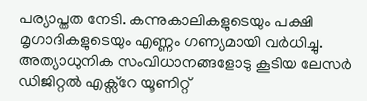പര്യാപ്തത നേടി. കന്നുകാലികളുടെയും പക്ഷി മൃഗാദികളുടെയും എണ്ണം ഗണ്യമായി വര്‍ധിച്ചു. അത്യാധുനിക സംവിധാനങ്ങളോടു കൂടിയ ലേസര്‍ ഡിജിറ്റല്‍ എക്സ്റേ യൂണിറ്റ്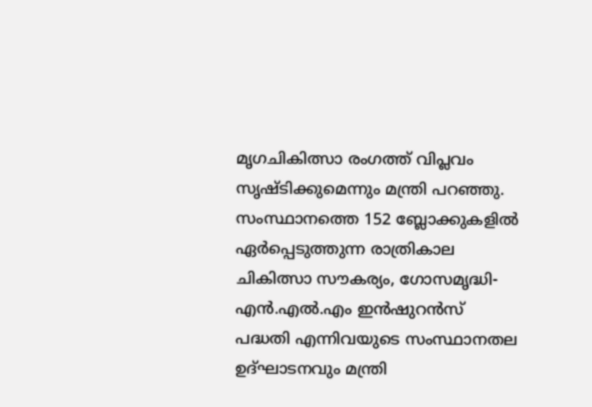മൃഗചികിത്സാ രംഗത്ത് വിപ്ലവം സൃഷ്ടിക്കുമെന്നും മന്ത്രി പറഞ്ഞു. സംസ്ഥാനത്തെ 152 ബ്ലോക്കുകളില്‍ ഏര്‍പ്പെടുത്തുന്ന രാത്രികാല ചികിത്സാ സൗകര്യം, ഗോസമൃദ്ധി-എന്‍.എല്‍.എം ഇന്‍ഷുറന്‍സ് പദ്ധതി എന്നിവയുടെ സംസ്ഥാനതല ഉദ്ഘാടനവും മന്ത്രി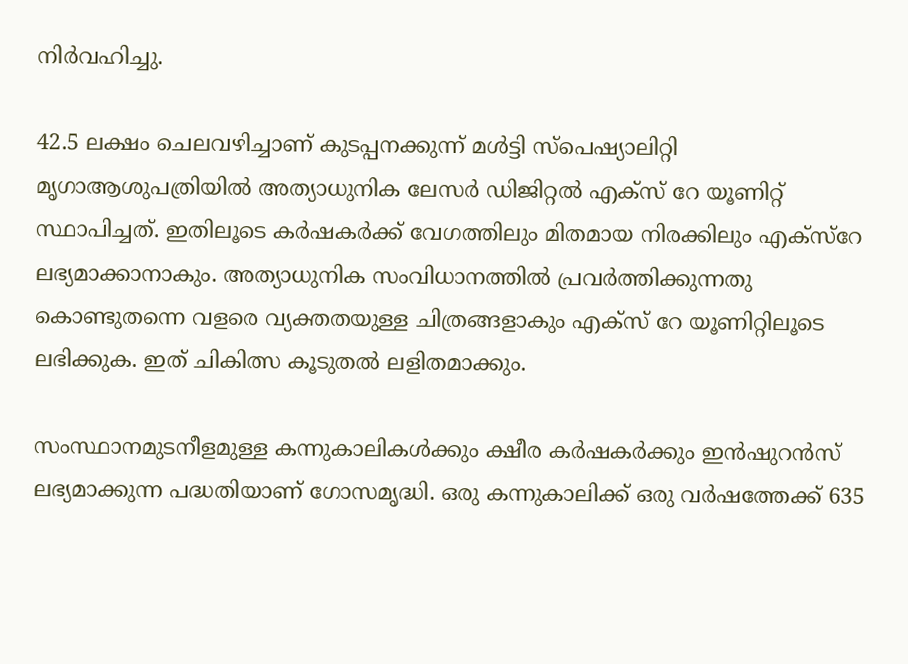നിര്‍വഹിച്ചു.

42.5 ലക്ഷം ചെലവഴിച്ചാണ് കുടപ്പനക്കുന്ന് മള്‍ട്ടി സ്പെഷ്യാലിറ്റി മൃഗാആശുപത്രിയില്‍ അത്യാധുനിക ലേസര്‍ ഡിജിറ്റല്‍ എക്സ് റേ യൂണിറ്റ് സ്ഥാപിച്ചത്. ഇതിലൂടെ കര്‍ഷകര്‍ക്ക് വേഗത്തിലും മിതമായ നിരക്കിലും എക്‌സ്‌റേ ലഭ്യമാക്കാനാകും. അത്യാധുനിക സംവിധാനത്തില്‍ പ്രവര്‍ത്തിക്കുന്നതു കൊണ്ടുതന്നെ വളരെ വ്യക്തതയുള്ള ചിത്രങ്ങളാകും എക്‌സ് റേ യൂണിറ്റിലൂടെ ലഭിക്കുക. ഇത് ചികിത്സ കൂടുതല്‍ ലളിതമാക്കും.

സംസ്ഥാനമുടനീളമുള്ള കന്നുകാലികള്‍ക്കും ക്ഷീര കര്‍ഷകര്‍ക്കും ഇന്‍ഷുറന്‍സ് ലഭ്യമാക്കുന്ന പദ്ധതിയാണ് ഗോസമൃദ്ധി. ഒരു കന്നുകാലിക്ക് ഒരു വര്‍ഷത്തേക്ക് 635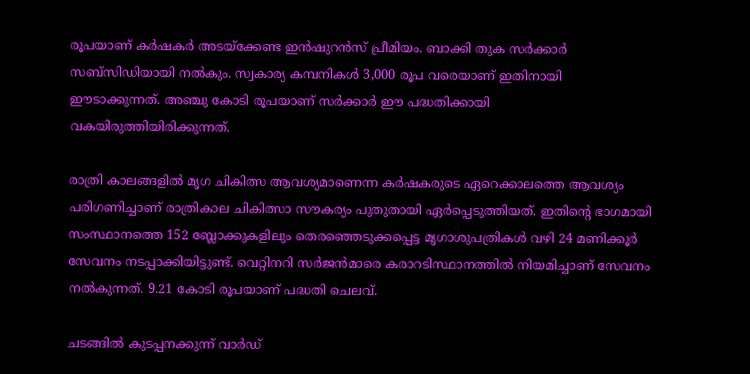രൂപയാണ് കര്‍ഷകര്‍ അടയ്‌ക്കേണ്ട ഇന്‍ഷുറന്‍സ് പ്രീമിയം. ബാക്കി തുക സര്‍ക്കാര്‍ സബ്‌സിഡിയായി നല്‍കും. സ്വകാര്യ കമ്പനികള്‍ 3,000 രൂപ വരെയാണ് ഇതിനായി ഈടാക്കുന്നത്. അഞ്ചു കോടി രൂപയാണ് സര്‍ക്കാര്‍ ഈ പദ്ധതിക്കായി വകയിരുത്തിയിരിക്കുന്നത്.

രാത്രി കാലങ്ങളില്‍ മൃഗ ചികിത്സ ആവശ്യമാണെന്ന കര്‍ഷകരുടെ ഏറെക്കാലത്തെ ആവശ്യം പരിഗണിച്ചാണ് രാത്രികാല ചികിത്സാ സൗകര്യം പുതുതായി ഏര്‍പ്പെടുത്തിയത്. ഇതിന്റെ ഭാഗമായി സംസ്ഥാനത്തെ 152 ബ്ലോക്കുകളിലും തെരഞ്ഞെടുക്കപ്പെട്ട മൃഗാശുപത്രികള്‍ വഴി 24 മണിക്കൂര്‍ സേവനം നടപ്പാക്കിയിട്ടുണ്ട്. വെറ്റിനറി സര്‍ജന്‍മാരെ കരാറടിസ്ഥാനത്തില്‍ നിയമിച്ചാണ് സേവനം നല്‍കുന്നത്. 9.21 കോടി രൂപയാണ് പദ്ധതി ചെലവ്.

ചടങ്ങില്‍ കുടപ്പനക്കുന്ന് വാര്‍ഡ്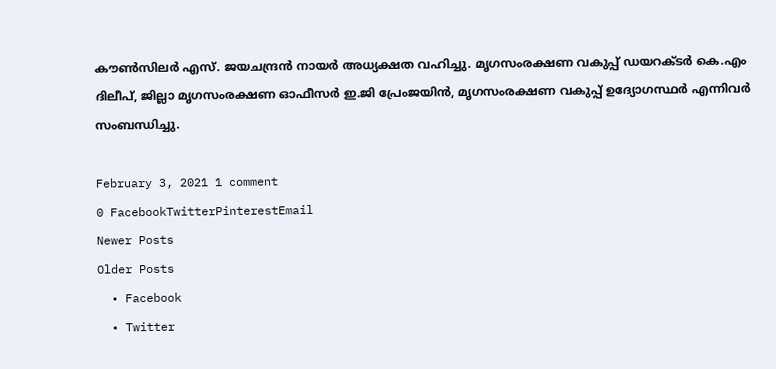കൗണ്‍സിലര്‍ എസ്. ജയചന്ദ്രന്‍ നായര്‍ അധ്യക്ഷത വഹിച്ചു. മൃഗസംരക്ഷണ വകുപ്പ് ഡയറക്ടര്‍ കെ.എം ദിലീപ്, ജില്ലാ മൃഗസംരക്ഷണ ഓഫീസര്‍ ഇ.ജി പ്രേംജയിന്‍, മൃഗസംരക്ഷണ വകുപ്പ് ഉദ്യോഗസ്ഥര്‍ എന്നിവര്‍ സംബന്ധിച്ചു.

February 3, 2021 1 comment
0 FacebookTwitterPinterestEmail
Newer Posts
Older Posts
  • Facebook
  • Twitter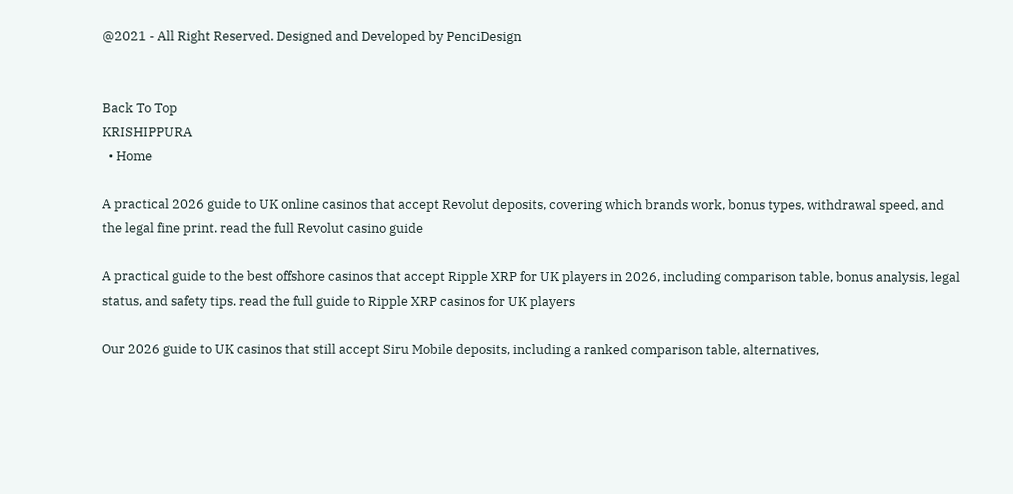@2021 - All Right Reserved. Designed and Developed by PenciDesign


Back To Top
KRISHIPPURA
  • Home

A practical 2026 guide to UK online casinos that accept Revolut deposits, covering which brands work, bonus types, withdrawal speed, and the legal fine print. read the full Revolut casino guide

A practical guide to the best offshore casinos that accept Ripple XRP for UK players in 2026, including comparison table, bonus analysis, legal status, and safety tips. read the full guide to Ripple XRP casinos for UK players

Our 2026 guide to UK casinos that still accept Siru Mobile deposits, including a ranked comparison table, alternatives,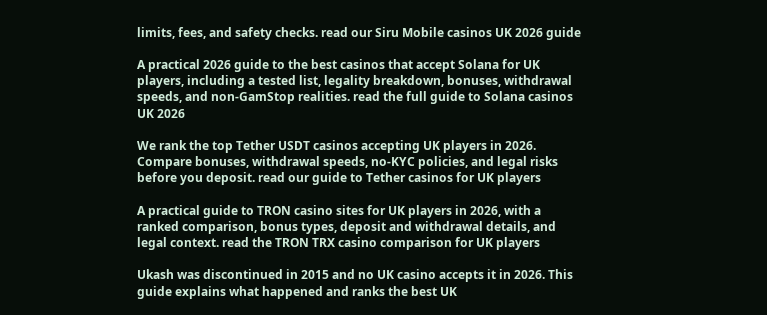limits, fees, and safety checks. read our Siru Mobile casinos UK 2026 guide

A practical 2026 guide to the best casinos that accept Solana for UK players, including a tested list, legality breakdown, bonuses, withdrawal speeds, and non-GamStop realities. read the full guide to Solana casinos UK 2026

We rank the top Tether USDT casinos accepting UK players in 2026. Compare bonuses, withdrawal speeds, no-KYC policies, and legal risks before you deposit. read our guide to Tether casinos for UK players

A practical guide to TRON casino sites for UK players in 2026, with a ranked comparison, bonus types, deposit and withdrawal details, and legal context. read the TRON TRX casino comparison for UK players

Ukash was discontinued in 2015 and no UK casino accepts it in 2026. This guide explains what happened and ranks the best UK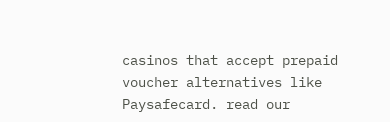casinos that accept prepaid voucher alternatives like Paysafecard. read our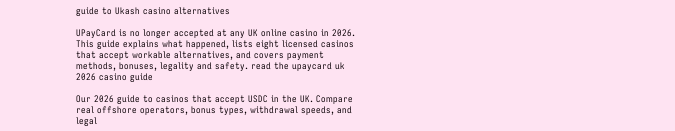guide to Ukash casino alternatives

UPayCard is no longer accepted at any UK online casino in 2026. This guide explains what happened, lists eight licensed casinos that accept workable alternatives, and covers payment methods, bonuses, legality and safety. read the upaycard uk 2026 casino guide

Our 2026 guide to casinos that accept USDC in the UK. Compare real offshore operators, bonus types, withdrawal speeds, and legal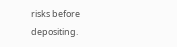risks before depositing.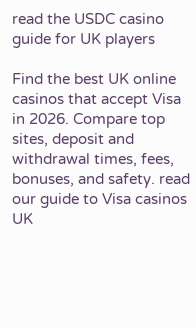read the USDC casino guide for UK players

Find the best UK online casinos that accept Visa in 2026. Compare top sites, deposit and withdrawal times, fees, bonuses, and safety. read our guide to Visa casinos UK